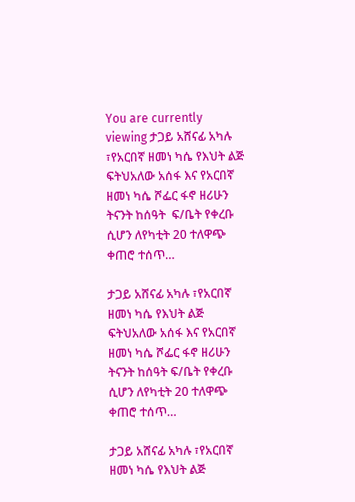You are currently viewing ታጋይ አሸናፊ አካሉ ፣የአርበኛ ዘመነ ካሴ የእህት ልጅ ፍትህአለው አሰፋ እና የአርበኛ ዘመነ ካሴ ሾፌር ፋኖ ዘሪሁን ትናንት ከሰዓት  ፍ/ቤት የቀረቡ ሲሆን ለየካቲት 20 ተለዋጭ ቀጠሮ ተሰጥ…

ታጋይ አሸናፊ አካሉ ፣የአርበኛ ዘመነ ካሴ የእህት ልጅ ፍትህአለው አሰፋ እና የአርበኛ ዘመነ ካሴ ሾፌር ፋኖ ዘሪሁን ትናንት ከሰዓት ፍ/ቤት የቀረቡ ሲሆን ለየካቲት 20 ተለዋጭ ቀጠሮ ተሰጥ…

ታጋይ አሸናፊ አካሉ ፣የአርበኛ ዘመነ ካሴ የእህት ልጅ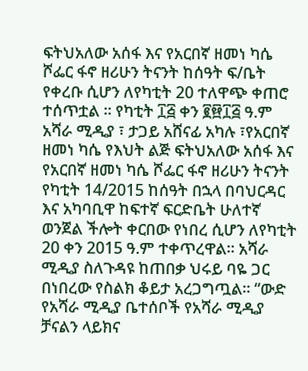ፍትህአለው አሰፋ እና የአርበኛ ዘመነ ካሴ ሾፌር ፋኖ ዘሪሁን ትናንት ከሰዓት ፍ/ቤት የቀረቡ ሲሆን ለየካቲት 20 ተለዋጭ ቀጠሮ ተሰጥቷል ። የካቲት ፲፭ ቀን ፪፼፲፭ ዓ.ም አሻራ ሚዲያ ፣ ታጋይ አሸናፊ አካሉ ፣የአርበኛ ዘመነ ካሴ የእህት ልጅ ፍትህአለው አሰፋ እና የአርበኛ ዘመነ ካሴ ሾፌር ፋኖ ዘሪሁን ትናንት የካቲት 14/2015 ከሰዓት በኋላ በባህርዳር እና አካባቢዋ ከፍተኛ ፍርድቤት ሁለተኛ ወንጀል ችሎት ቀርበው የነበረ ሲሆን ለየካቲት 20 ቀን 2015 ዓ.ም ተቀጥረዋል። አሻራ ሚዲያ ስለጉዳዩ ከጠበቃ ህሩይ ባዬ ጋር በነበረው የስልክ ቆይታ አረጋግጧል። “ውድ የአሻራ ሚዲያ ቤተሰቦች የአሻራ ሚዲያ ቻናልን ላይክና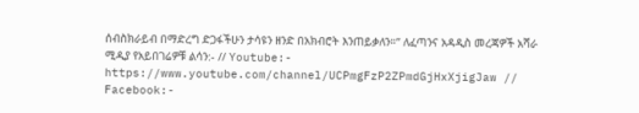ሰብስክራይብ በማድረግ ድጋፋችሁን ታሳዩን ዘንድ በአክብሮት እንጠይቃለን።” ለፈጣንና አዳዲስ መረጃዎች አሻራ ሚዲያ የአይበገሬዎቹ ልሳን:- // Youtube:- https://www.youtube.com/channel/UCPmgFzP2ZPmdGjHxXjigJaw // Facebook:-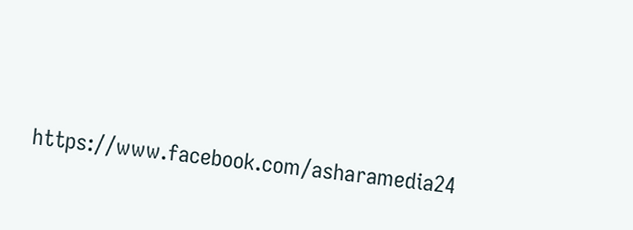https://www.facebook.com/asharamedia24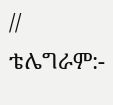// ቴሌግራም:-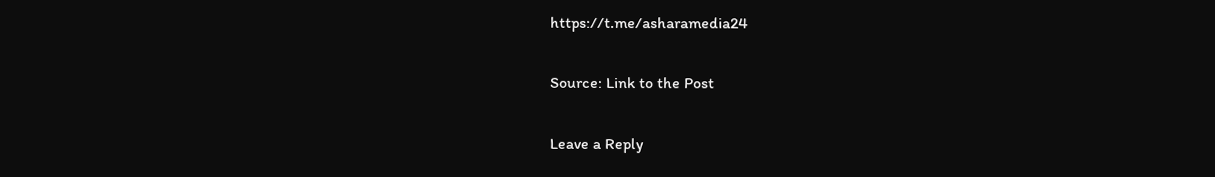https://t.me/asharamedia24

Source: Link to the Post

Leave a Reply